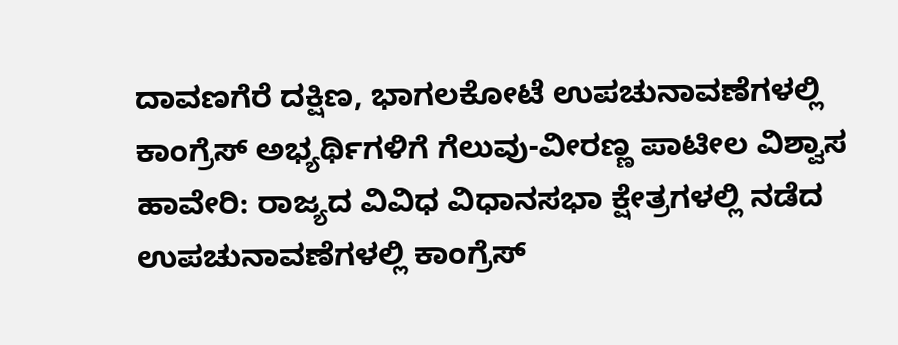ದಾವಣಗೆರೆ ದಕ್ಷಿಣ, ಭಾಗಲಕೋಟೆ ಉಪಚುನಾವಣೆಗಳಲ್ಲಿ ಕಾಂಗ್ರೆಸ್ ಅಭ್ಯರ್ಥಿಗಳಿಗೆ ಗೆಲುವು-ವೀರಣ್ಣ ಪಾಟೀಲ ವಿಶ್ವಾಸ
ಹಾವೇರಿ: ರಾಜ್ಯದ ವಿವಿಧ ವಿಧಾನಸಭಾ ಕ್ಷೇತ್ರಗಳಲ್ಲಿ ನಡೆದ ಉಪಚುನಾವಣೆಗಳಲ್ಲಿ ಕಾಂಗ್ರೆಸ್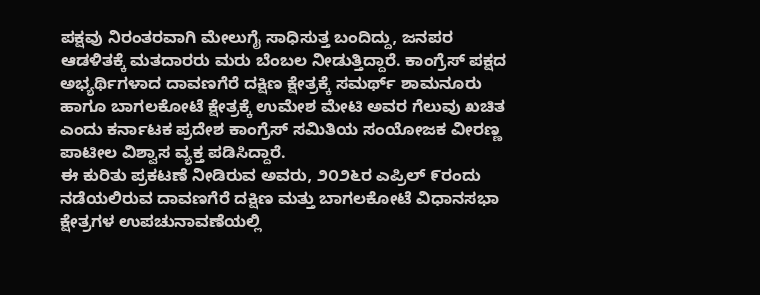ಪಕ್ಷವು ನಿರಂತರವಾಗಿ ಮೇಲುಗೈ ಸಾಧಿಸುತ್ತ ಬಂದಿದ್ದು, ಜನಪರ ಆಡಳಿತಕ್ಕೆ ಮತದಾರರು ಮರು ಬೆಂಬಲ ನೀಡುತ್ತಿದ್ದಾರೆ. ಕಾಂಗ್ರೆಸ್ ಪಕ್ಷದ ಅಭ್ಯರ್ಥಿಗಳಾದ ದಾವಣಗೆರೆ ದಕ್ಷಿಣ ಕ್ಷೇತ್ರಕ್ಕೆ ಸಮರ್ಥ್ ಶಾಮನೂರು ಹಾಗೂ ಬಾಗಲಕೋಟೆ ಕ್ಷೇತ್ರಕ್ಕೆ ಉಮೇಶ ಮೇಟಿ ಅವರ ಗೆಲುವು ಖಚಿತ ಎಂದು ಕರ್ನಾಟಕ ಪ್ರದೇಶ ಕಾಂಗ್ರೆಸ್ ಸಮಿತಿಯ ಸಂಯೋಜಕ ವೀರಣ್ಣ ಪಾಟೀಲ ವಿಶ್ವಾಸ ವ್ಯಕ್ತ ಪಡಿಸಿದ್ದಾರೆ.
ಈ ಕುರಿತು ಪ್ರಕಟಣೆ ನೀಡಿರುವ ಅವರು, ೨೦೨೬ರ ಎಪ್ರಿಲ್ ೯ರಂದು ನಡೆಯಲಿರುವ ದಾವಣಗೆರೆ ದಕ್ಷಿಣ ಮತ್ತು ಬಾಗಲಕೋಟೆ ವಿಧಾನಸಭಾ ಕ್ಷೇತ್ರಗಳ ಉಪಚುನಾವಣೆಯಲ್ಲಿ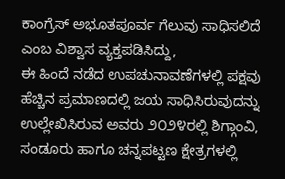ಕಾಂಗ್ರೆಸ್ ಅಭೂತಪೂರ್ವ ಗೆಲುವು ಸಾಧಿಸಲಿದೆ ಎಂಬ ವಿಶ್ವಾಸ ವ್ಯಕ್ತಪಡಿಸಿದ್ದು,
ಈ ಹಿಂದೆ ನಡೆದ ಉಪಚುನಾವಣೆಗಳಲ್ಲಿ ಪಕ್ಷವು ಹೆಚ್ಚಿನ ಪ್ರಮಾಣದಲ್ಲಿ ಜಯ ಸಾಧಿಸಿರುವುದನ್ನು ಉಲ್ಲೇಖಿಸಿರುವ ಅವರು ೨೦೨೪ರಲ್ಲಿ ಶಿಗ್ಗಾಂವಿ, ಸಂಡೂರು ಹಾಗೂ ಚನ್ನಪಟ್ಟಣ ಕ್ಷೇತ್ರಗಳಲ್ಲಿ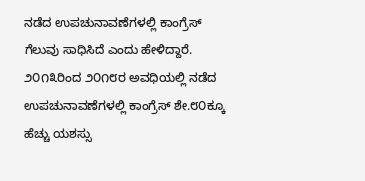ನಡೆದ ಉಪಚುನಾವಣೆಗಳಲ್ಲಿ ಕಾಂಗ್ರೆಸ್ ಗೆಲುವು ಸಾಧಿಸಿದೆ ಎಂದು ಹೇಳಿದ್ದಾರೆ.
೨೦೧೩ರಿಂದ ೨೦೧೮ರ ಅವಧಿಯಲ್ಲಿ ನಡೆದ ಉಪಚುನಾವಣೆಗಳಲ್ಲಿ ಕಾಂಗ್ರೆಸ್ ಶೇ.೮೦ಕ್ಕೂ ಹೆಚ್ಚು ಯಶಸ್ಸು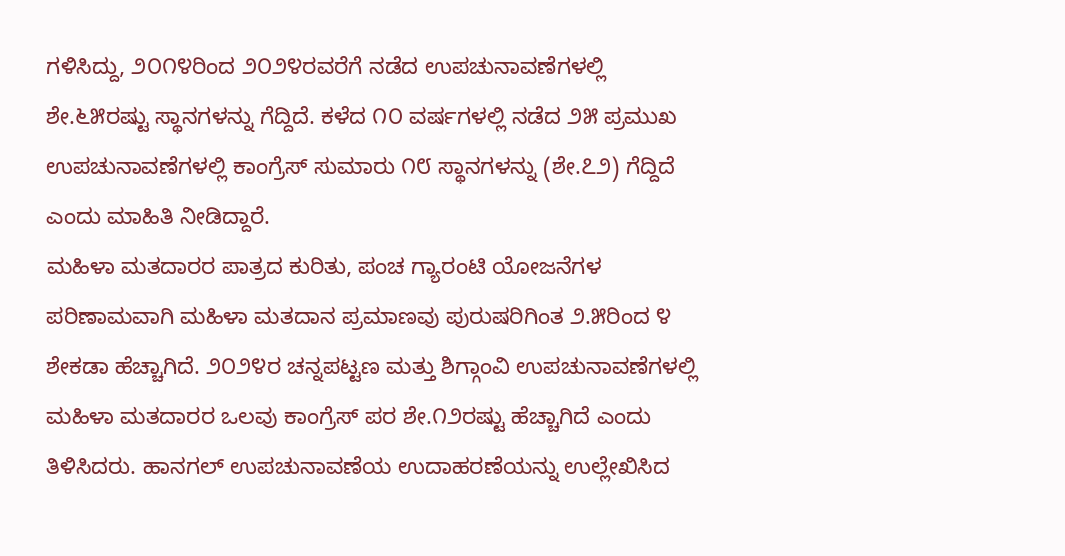ಗಳಿಸಿದ್ದು, ೨೦೧೪ರಿಂದ ೨೦೨೪ರವರೆಗೆ ನಡೆದ ಉಪಚುನಾವಣೆಗಳಲ್ಲಿ ಶೇ.೬೫ರಷ್ಟು ಸ್ಥಾನಗಳನ್ನು ಗೆದ್ದಿದೆ. ಕಳೆದ ೧೦ ವರ್ಷಗಳಲ್ಲಿ ನಡೆದ ೨೫ ಪ್ರಮುಖ ಉಪಚುನಾವಣೆಗಳಲ್ಲಿ ಕಾಂಗ್ರೆಸ್ ಸುಮಾರು ೧೮ ಸ್ಥಾನಗಳನ್ನು (ಶೇ.೭೨) ಗೆದ್ದಿದೆ ಎಂದು ಮಾಹಿತಿ ನೀಡಿದ್ದಾರೆ.
ಮಹಿಳಾ ಮತದಾರರ ಪಾತ್ರದ ಕುರಿತು, ಪಂಚ ಗ್ಯಾರಂಟಿ ಯೋಜನೆಗಳ ಪರಿಣಾಮವಾಗಿ ಮಹಿಳಾ ಮತದಾನ ಪ್ರಮಾಣವು ಪುರುಷರಿಗಿಂತ ೨.೫ರಿಂದ ೪ ಶೇಕಡಾ ಹೆಚ್ಚಾಗಿದೆ. ೨೦೨೪ರ ಚನ್ನಪಟ್ಟಣ ಮತ್ತು ಶಿಗ್ಗಾಂವಿ ಉಪಚುನಾವಣೆಗಳಲ್ಲಿ ಮಹಿಳಾ ಮತದಾರರ ಒಲವು ಕಾಂಗ್ರೆಸ್ ಪರ ಶೇ.೧೨ರಷ್ಟು ಹೆಚ್ಚಾಗಿದೆ ಎಂದು ತಿಳಿಸಿದರು. ಹಾನಗಲ್ ಉಪಚುನಾವಣೆಯ ಉದಾಹರಣೆಯನ್ನು ಉಲ್ಲೇಖಿಸಿದ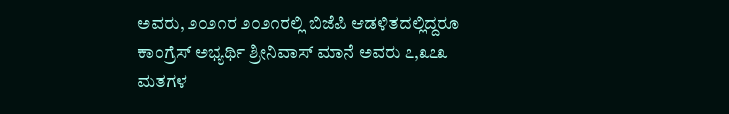ಅವರು, ೨೦೨೧ರ ೨೦೨೧ರಲ್ಲಿ ಬಿಜೆಪಿ ಆಡಳಿತದಲ್ಲಿದ್ದರೂ ಕಾಂಗ್ರೆಸ್ ಅಭ್ಯರ್ಥಿ ಶ್ರೀನಿವಾಸ್ ಮಾನೆ ಅವರು ೭,೩೭೩ ಮತಗಳ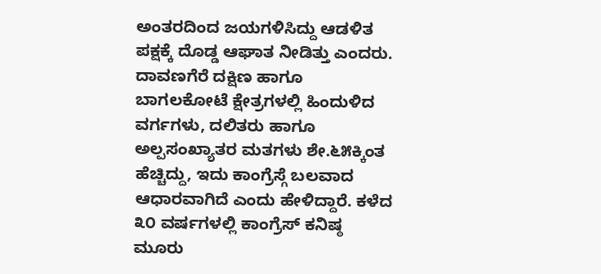ಅಂತರದಿಂದ ಜಯಗಳಿಸಿದ್ದು ಆಡಳಿತ ಪಕ್ಷಕ್ಕೆ ದೊಡ್ಡ ಆಘಾತ ನೀಡಿತ್ತು ಎಂದರು.
ದಾವಣಗೆರೆ ದಕ್ಷಿಣ ಹಾಗೂ ಬಾಗಲಕೋಟೆ ಕ್ಷೇತ್ರಗಳಲ್ಲಿ ಹಿಂದುಳಿದ ವರ್ಗಗಳು, ದಲಿತರು ಹಾಗೂ ಅಲ್ಪಸಂಖ್ಯಾತರ ಮತಗಳು ಶೇ.೬೫ಕ್ಕಿಂತ ಹೆಚ್ಚಿದ್ದು, ಇದು ಕಾಂಗ್ರೆಸ್ಗೆ ಬಲವಾದ ಆಧಾರವಾಗಿದೆ ಎಂದು ಹೇಳಿದ್ದಾರೆ. ಕಳೆದ ೩೦ ವರ್ಷಗಳಲ್ಲಿ ಕಾಂಗ್ರೆಸ್ ಕನಿಷ್ಠ ಮೂರು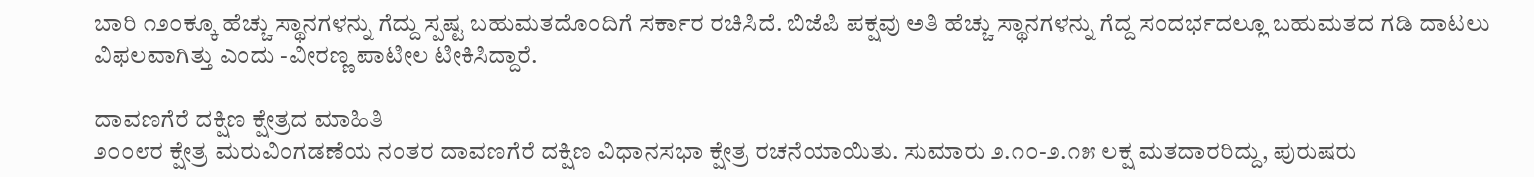ಬಾರಿ ೧೨೦ಕ್ಕೂ ಹೆಚ್ಚು ಸ್ಥಾನಗಳನ್ನು ಗೆದ್ದು ಸ್ಪಷ್ಟ ಬಹುಮತದೊಂದಿಗೆ ಸರ್ಕಾರ ರಚಿಸಿದೆ. ಬಿಜೆಪಿ ಪಕ್ಷವು ಅತಿ ಹೆಚ್ಚು ಸ್ಥಾನಗಳನ್ನು ಗೆದ್ದ ಸಂದರ್ಭದಲ್ಲೂ ಬಹುಮತದ ಗಡಿ ದಾಟಲು ವಿಫಲವಾಗಿತ್ತು ಎಂದು -ವೀರಣ್ಣ ಪಾಟೀಲ ಟೀಕಿಸಿದ್ದಾರೆ.

ದಾವಣಗೆರೆ ದಕ್ಷಿಣ ಕ್ಷೇತ್ರದ ಮಾಹಿತಿ
೨೦೦೮ರ ಕ್ಷೇತ್ರ ಮರುವಿಂಗಡಣೆಯ ನಂತರ ದಾವಣಗೆರೆ ದಕ್ಷಿಣ ವಿಧಾನಸಭಾ ಕ್ಷೇತ್ರ ರಚನೆಯಾಯಿತು. ಸುಮಾರು ೨.೧೦-೨.೧೫ ಲಕ್ಷ ಮತದಾರರಿದ್ದು, ಪುರುಷರು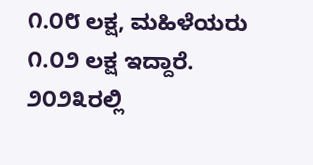೧.೦೮ ಲಕ್ಷ, ಮಹಿಳೆಯರು ೧.೦೨ ಲಕ್ಷ ಇದ್ದಾರೆ. ೨೦೨೩ರಲ್ಲಿ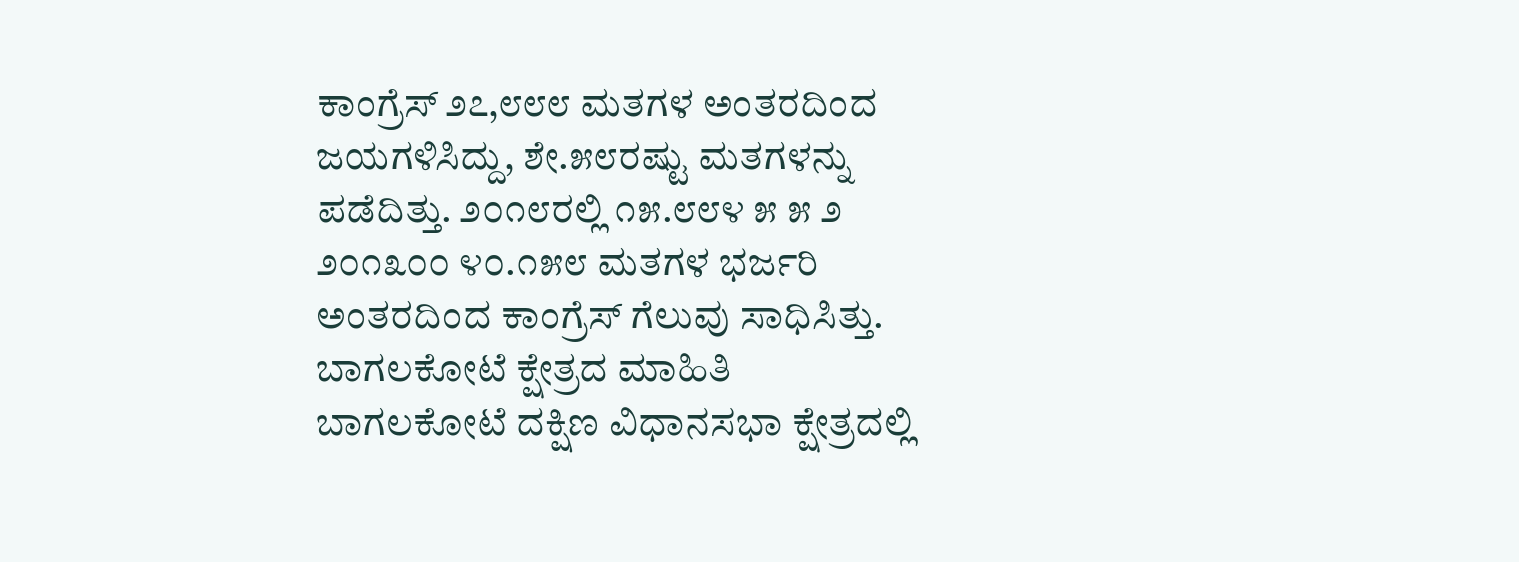ಕಾಂಗ್ರೆಸ್ ೨೭,೮೮೮ ಮತಗಳ ಅಂತರದಿಂದ ಜಯಗಳಿಸಿದ್ದು, ಶೇ.೫೮ರಷ್ಟು ಮತಗಳನ್ನು ಪಡೆದಿತ್ತು. ೨೦೧೮ರಲ್ಲಿ ೧೫.೮೮೪ ೫ ೫ ೨ ೨೦೧೩೦೦ ೪೦.೧೫೮ ಮತಗಳ ಭರ್ಜರಿ ಅಂತರದಿಂದ ಕಾಂಗ್ರೆಸ್ ಗೆಲುವು ಸಾಧಿಸಿತ್ತು.
ಬಾಗಲಕೋಟೆ ಕ್ಷೇತ್ರದ ಮಾಹಿತಿ
ಬಾಗಲಕೋಟೆ ದಕ್ಷಿಣ ವಿಧಾನಸಭಾ ಕ್ಷೇತ್ರದಲ್ಲಿ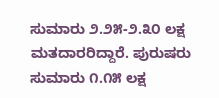ಸುಮಾರು ೨.೨೫-೨.೩೦ ಲಕ್ಷ ಮತದಾರರಿದ್ದಾರೆ. ಪುರುಷರು ಸುಮಾರು ೧.೧೫ ಲಕ್ಷ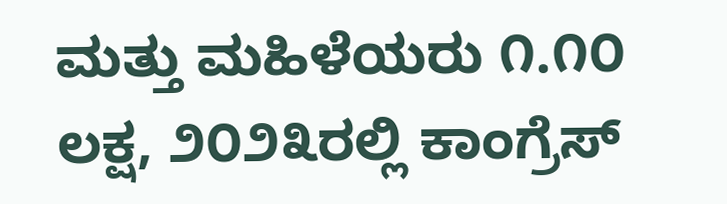ಮತ್ತು ಮಹಿಳೆಯರು ೧.೧೦ ಲಕ್ಷ, ೨೦೨೩ರಲ್ಲಿ ಕಾಂಗ್ರೆಸ್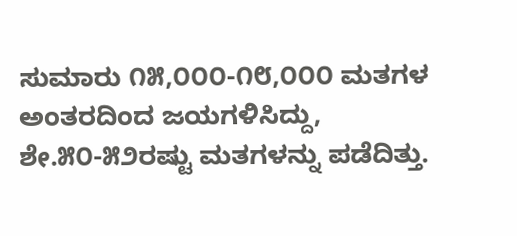ಸುಮಾರು ೧೫,೦೦೦-೧೮,೦೦೦ ಮತಗಳ ಅಂತರದಿಂದ ಜಯಗಳಿಸಿದ್ದು, ಶೇ.೫೦-೫೨ರಷ್ಟು ಮತಗಳನ್ನು ಪಡೆದಿತ್ತು.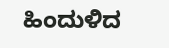ಹಿಂದುಳಿದ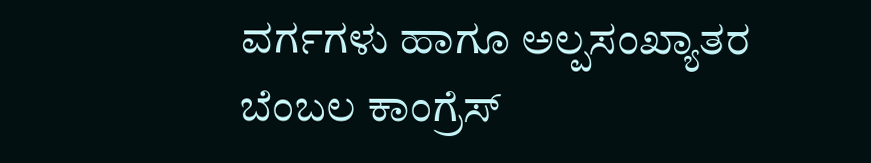ವರ್ಗಗಳು ಹಾಗೂ ಅಲ್ಪಸಂಖ್ಯಾತರ ಬೆಂಬಲ ಕಾಂಗ್ರೆಸ್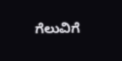ಗೆಲುವಿಗೆ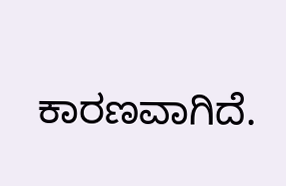ಕಾರಣವಾಗಿದೆ.